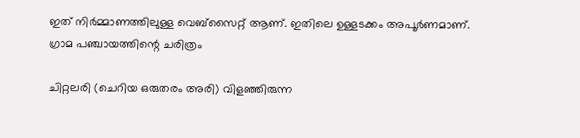ഇത് നിർമ്മാണത്തിലുള്ള വെബ്സൈറ്റ് ആണ്. ഇതിലെ ഉള്ളടക്കം അപൂർണമാണ്.
ഗ്രാമ പഞ്ചായത്തിന്റെ ചരിത്രം

ചിറ്റലരി (ചെറിയ ഒരുതരം അരി) വിളഞ്ഞിരുന്ന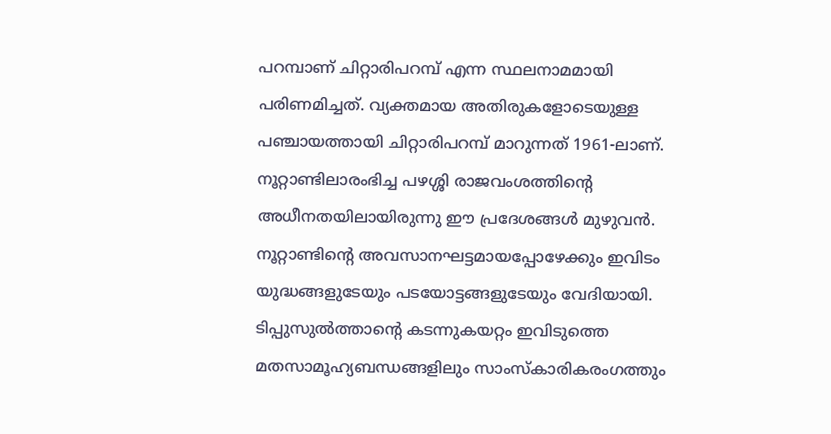പറമ്പാണ് ചിറ്റാരിപറമ്പ് എന്ന സ്ഥലനാമമായി പരിണമിച്ചത്. വ്യക്തമായ അതിരുകളോടെയുള്ള പഞ്ചായത്തായി ചിറ്റാരിപറമ്പ് മാറുന്നത് 1961-ലാണ്. നൂറ്റാണ്ടിലാരംഭിച്ച പഴശ്ശി രാജവംശത്തിന്റെ അധീനതയിലായിരുന്നു ഈ പ്രദേശങ്ങള്‍ മുഴുവന്‍. നൂറ്റാണ്ടിന്റെ അവസാനഘട്ടമായപ്പോഴേക്കും ഇവിടം യുദ്ധങ്ങളുടേയും പടയോട്ടങ്ങളുടേയും വേദിയായി. ടിപ്പുസുല്‍ത്താന്റെ കടന്നുകയറ്റം ഇവിടുത്തെ മതസാമൂഹ്യബന്ധങ്ങളിലും സാംസ്കാരികരംഗത്തും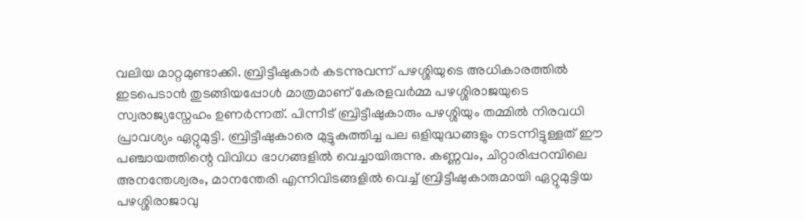വലിയ മാറ്റമുണ്ടാക്കി. ബ്രിട്ടീഷുകാര്‍ കടന്നുവന്ന് പഴശ്ശിയുടെ അധികാരത്തില്‍ ഇടപെടാന്‍ തുടങ്ങിയപ്പോള്‍ മാത്രമാണ് കേരളവര്‍മ്മ പഴശ്ശിരാജയുടെ സ്വരാജ്യസ്നേഹം ഉണര്‍ന്നത്. പിന്നീട് ബ്രിട്ടീഷുകാരും പഴശ്ശിയും തമ്മില്‍ നിരവധി പ്രാവശ്യം ഏറ്റുമുട്ടി. ബ്രിട്ടീഷുകാരെ മുട്ടുകുത്തിച്ച പല ഒളിയുദ്ധങ്ങളും നടന്നിട്ടുള്ളത് ഈ പഞ്ചായത്തിന്റെ വിവിധ ഭാഗങ്ങളില്‍ വെച്ചായിരുന്നു. കണ്ണവം, ചിറ്റാരിപ്പറമ്പിലെ അനന്തേശ്വരം, മാനന്തേരി എന്നിവിടങ്ങളില്‍ വെച്ച് ബ്രിട്ടീഷുകാരുമായി ഏറ്റുമുട്ടിയ പഴശ്ശിരാജാവു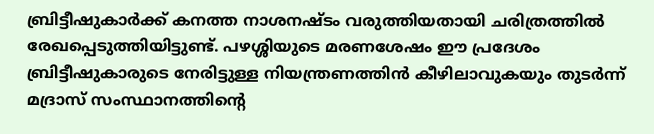ബ്രിട്ടീഷുകാര്‍ക്ക് കനത്ത നാശനഷ്ടം വരുത്തിയതായി ചരിത്രത്തില്‍ രേഖപ്പെടുത്തിയിട്ടുണ്ട്. പഴശ്ശിയുടെ മരണശേഷം ഈ പ്രദേശം ബ്രിട്ടീഷുകാരുടെ നേരിട്ടുള്ള നിയന്ത്രണത്തിന്‍ കീഴിലാവുകയും തുടര്‍ന്ന് മദ്രാസ് സംസ്ഥാനത്തിന്റെ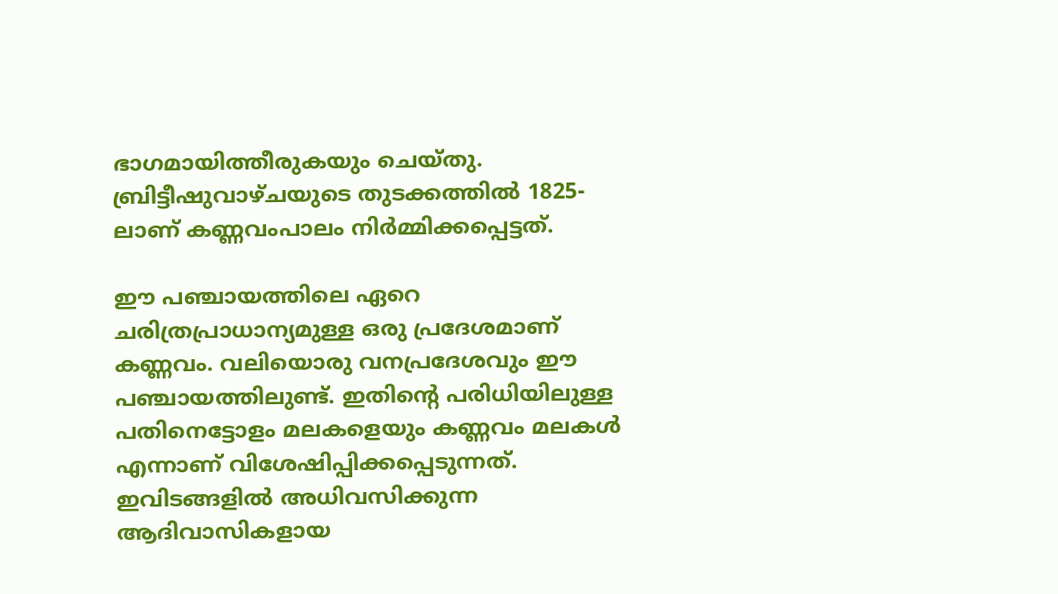ഭാഗമായിത്തീരുകയും ചെയ്തു. ബ്രിട്ടീഷുവാഴ്ചയുടെ തുടക്കത്തില്‍ 1825-ലാണ് കണ്ണവംപാലം നിര്‍മ്മിക്കപ്പെട്ടത്.

ഈ പഞ്ചായത്തിലെ ഏറെ ചരിത്രപ്രാധാന്യമുള്ള ഒരു പ്രദേശമാണ് കണ്ണവം. വലിയൊരു വനപ്രദേശവും ഈ പഞ്ചായത്തിലുണ്ട്. ഇതിന്റെ പരിധിയിലുള്ള പതിനെട്ടോളം മലകളെയും കണ്ണവം മലകള്‍ എന്നാണ് വിശേഷിപ്പിക്കപ്പെടുന്നത്. ഇവിടങ്ങളില്‍ അധിവസിക്കുന്ന ആദിവാസികളായ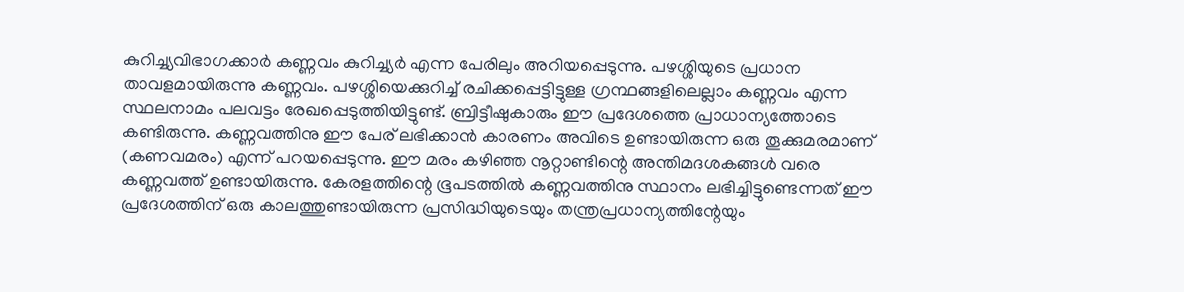കുറിച്ച്യവിഭാഗക്കാര്‍ കണ്ണവം കുറിച്ച്യര്‍ എന്ന പേരിലും അറിയപ്പെടുന്നു. പഴശ്ശിയുടെ പ്രധാന താവളമായിരുന്നു കണ്ണവം. പഴശ്ശിയെക്കുറിച്ച് രചിക്കപ്പെട്ടിട്ടുള്ള ഗ്രന്ഥങ്ങളിലെല്ലാം കണ്ണവം എന്ന സ്ഥലനാമം പലവട്ടം രേഖപ്പെടുത്തിയിട്ടുണ്ട്. ബ്രിട്ടീഷുകാരും ഈ പ്രദേശത്തെ പ്രാധാന്യത്തോടെ കണ്ടിരുന്നു. കണ്ണവത്തിനു ഈ പേര് ലഭിക്കാന്‍ കാരണം അവിടെ ഉണ്ടായിരുന്ന ഒരു തൂക്കുമരമാണ് (കണവമരം) എന്ന് പറയപ്പെടുന്നു. ഈ മരം കഴിഞ്ഞ നൂറ്റാണ്ടിന്റെ അന്തിമദശകങ്ങള്‍ വരെ കണ്ണവത്ത് ഉണ്ടായിരുന്നു. കേരളത്തിന്റെ ഭൂപടത്തില്‍ കണ്ണവത്തിനു സ്ഥാനം ലഭിച്ചിട്ടുണ്ടെന്നത് ഈ പ്രദേശത്തിന് ഒരു കാലത്തുണ്ടായിരുന്ന പ്രസിദ്ധിയുടെയും തന്ത്രപ്രധാന്യത്തിന്റേയും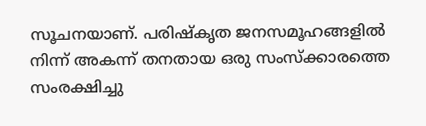സൂചനയാണ്. പരിഷ്കൃത ജനസമൂഹങ്ങളില്‍ നിന്ന് അകന്ന് തനതായ ഒരു സംസ്ക്കാരത്തെ സംരക്ഷിച്ചു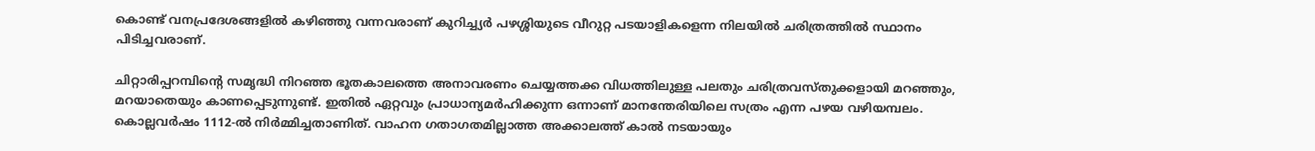കൊണ്ട് വനപ്രദേശങ്ങളില്‍ കഴിഞ്ഞു വന്നവരാണ് കുറിച്ച്യര്‍ പഴശ്ശിയുടെ വീറുറ്റ പടയാളികളെന്ന നിലയില്‍ ചരിത്രത്തില്‍ സ്ഥാനം പിടിച്ചവരാണ്.

ചിറ്റാരിപ്പറമ്പിന്റെ സമൃദ്ധി നിറഞ്ഞ ഭൂതകാലത്തെ അനാവരണം ചെയ്യത്തക്ക വിധത്തിലുള്ള പലതും ചരിത്രവസ്തുക്കളായി മറഞ്ഞും, മറയാതെയും കാണപ്പെടുന്നുണ്ട്. ഇതില്‍ ഏറ്റവും പ്രാധാന്യമര്‍ഹിക്കുന്ന ഒന്നാണ് മാനന്തേരിയിലെ സത്രം എന്ന പഴയ വഴിയമ്പലം. കൊല്ലവര്‍ഷം 1112-ല്‍ നിര്‍മ്മിച്ചതാണിത്. വാഹന ഗതാഗതമില്ലാത്ത അക്കാലത്ത് കാല്‍ നടയായും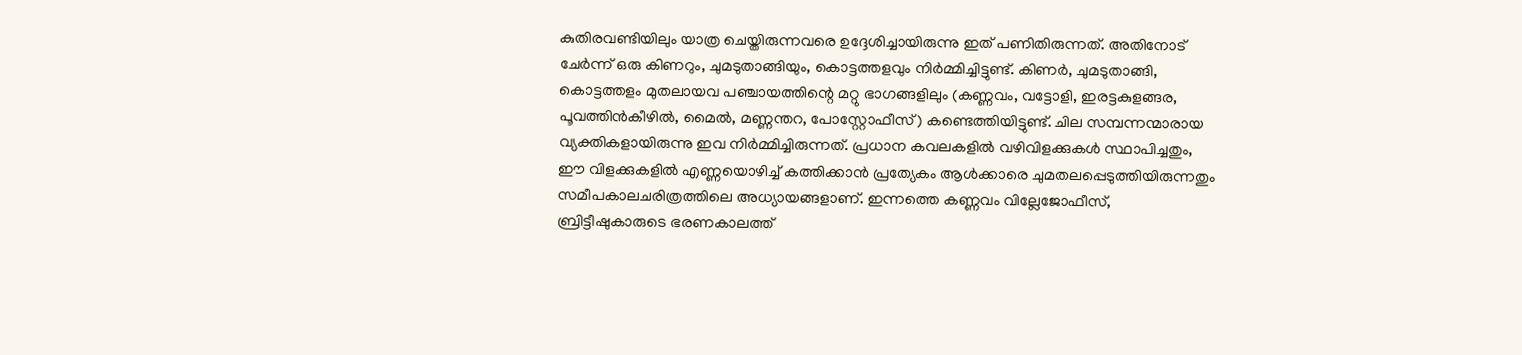കുതിരവണ്ടിയിലും യാത്ര ചെയ്തിരുന്നവരെ ഉദ്ദേശിച്ചായിരുന്നു ഇത് പണിതിരുന്നത്. അതിനോട് ചേര്‍ന്ന് ഒരു കിണറും, ചുമടുതാങ്ങിയും, കൊട്ടത്തളവും നിര്‍മ്മിച്ചിട്ടുണ്ട്. കിണര്‍, ചുമടുതാങ്ങി, കൊട്ടത്തളം മുതലായവ പഞ്ചായത്തിന്റെ മറ്റു ഭാഗങ്ങളിലും (കണ്ണവം, വട്ടോളി, ഇരട്ടകുളങ്ങര, പൂവത്തിന്‍കീഴില്‍, മൈല്‍, മണ്ണന്തറ, പോസ്റ്റോഫീസ്) കണ്ടെത്തിയിട്ടുണ്ട്. ചില സമ്പന്നന്മാരായ വ്യക്തികളായിരുന്നു ഇവ നിര്‍മ്മിച്ചിരുന്നത്. പ്രധാന കവലകളില്‍ വഴിവിളക്കുകള്‍ സ്ഥാപിച്ചതും, ഈ വിളക്കുകളില്‍ എണ്ണയൊഴിച്ച് കത്തിക്കാന്‍ പ്രത്യേകം ആള്‍ക്കാരെ ചുമതലപ്പെടുത്തിയിരുന്നതും സമീപകാലചരിത്രത്തിലെ അധ്യായങ്ങളാണ്. ഇന്നത്തെ കണ്ണവം വില്ലേജോഫീസ്, ബ്രിട്ടീഷുകാരുടെ ഭരണകാലത്ത്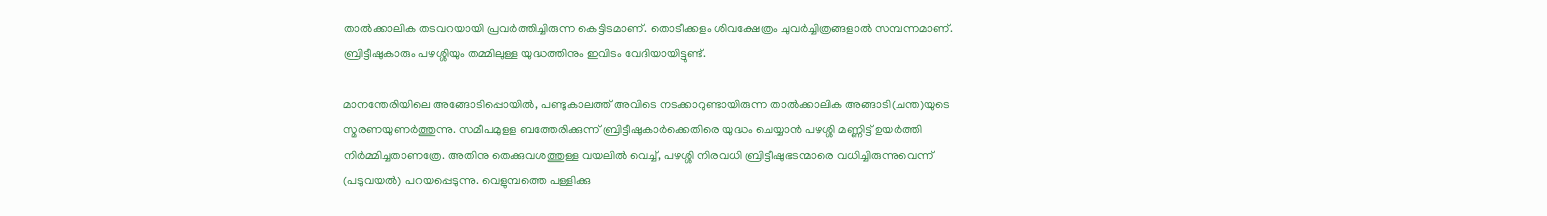താല്‍ക്കാലിക തടവറയായി പ്രവര്‍ത്തിച്ചിരുന്ന കെട്ടിടമാണ്. തൊടീക്കളം ശിവക്ഷേത്രം ചുവര്‍ച്ചിത്രങ്ങളാല്‍ സമ്പന്നമാണ്. ബ്രിട്ടീഷുകാരും പഴശ്ശിയും തമ്മിലുള്ള യുദ്ധത്തിനും ഇവിടം വേദിയായിട്ടുണ്ട്.

മാനന്തേരിയിലെ അങ്ങോടിപ്പൊയില്‍, പണ്ടുകാലത്ത് അവിടെ നടക്കാറുണ്ടായിരുന്ന താല്‍ക്കാലിക അങ്ങാടി(ചന്ത)യുടെ സ്മരണയുണര്‍ത്തുന്നു. സമീപമുളള ബത്തേരിക്കുന്ന് ബ്രിട്ടീഷുകാര്‍ക്കെതിരെ യുദ്ധം ചെയ്യാന്‍ പഴശ്ശി മണ്ണിട്ട് ഉയര്‍ത്തി നിര്‍മ്മിച്ചതാണത്രേ. അതിനു തെക്കുവശത്തുള്ള വയലില്‍ വെച്ച്, പഴശ്ശി നിരവധി ബ്രിട്ടീഷുഭടന്മാരെ വധിച്ചിരുന്നുവെന്ന് (പടുവയല്‍) പറയപ്പെടുന്നു. വെളുമ്പത്തെ പള്ളിക്കു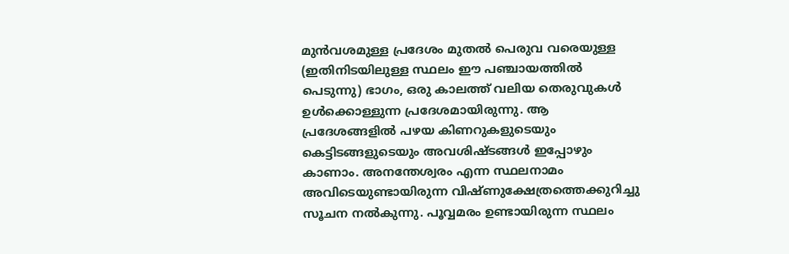മുന്‍വശമുള്ള പ്രദേശം മുതല്‍ പെരുവ വരെയുള്ള (ഇതിനിടയിലുള്ള സ്ഥലം ഈ പഞ്ചായത്തില്‍ പെടുന്നു) ഭാഗം, ഒരു കാലത്ത് വലിയ തെരുവുകള്‍ ഉള്‍ക്കൊള്ളുന്ന പ്രദേശമായിരുന്നു. ആ പ്രദേശങ്ങളില്‍ പഴയ കിണറുകളുടെയും കെട്ടിടങ്ങളുടെയും അവശിഷ്ടങ്ങള്‍ ഇപ്പോഴും കാണാം. അനന്തേശ്വരം എന്ന സ്ഥലനാമം അവിടെയുണ്ടായിരുന്ന വിഷ്ണുക്ഷേത്രത്തെക്കുറിച്ചു സൂചന നല്‍കുന്നു. പൂവ്വമരം ഉണ്ടായിരുന്ന സ്ഥലം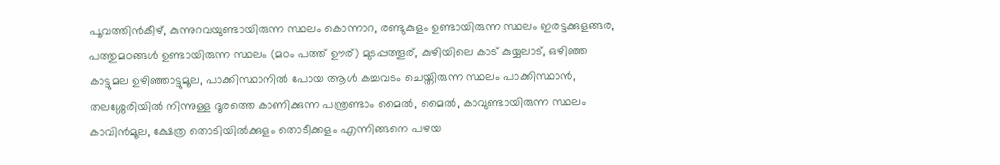പൂവത്തിന്‍കീഴ്, കുന്നുറവയുണ്ടായിരുന്ന സ്ഥലം കൊന്നാറ, രണ്ടുകുളം ഉണ്ടായിരുന്ന സ്ഥലം ഇരട്ടക്കുളങ്ങര, പത്തുമഠങ്ങള്‍ ഉണ്ടായിരുന്ന സ്ഥലം (മഠം പത്ത് ഊര്) മുടപ്പത്തൂര്, കുഴിയിലെ കാട് കുയ്യലാട്, ഒഴിഞ്ഞ കാട്ടുമല ഉഴിഞ്ഞാട്ടുമൂല, പാക്കിസ്ഥാനില്‍ പോയ ആള്‍ കച്ചവടം ചെയ്തിരുന്ന സ്ഥലം പാക്കിസ്ഥാന്‍, തലശ്ശേരിയില്‍ നിന്നുള്ള ദൂരത്തെ കാണിക്കുന്ന പന്ത്രണ്ടാം മൈല്‍, മൈല്‍, കാവുണ്ടായിരുന്ന സ്ഥലം കാവിന്‍മൂല, ക്ഷേത്ര തൊടിയില്‍ക്കുളം തൊടീക്കളം എന്നിങ്ങനെ പഴയ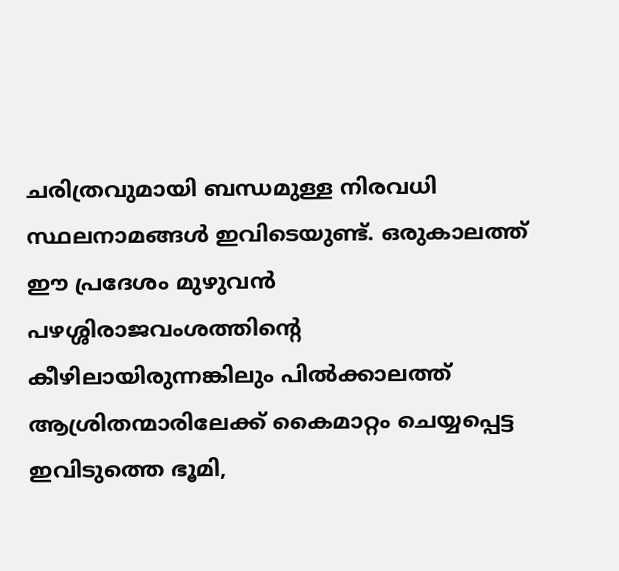ചരിത്രവുമായി ബന്ധമുള്ള നിരവധി സ്ഥലനാമങ്ങള്‍ ഇവിടെയുണ്ട്. ഒരുകാലത്ത് ഈ പ്രദേശം മുഴുവന്‍ പഴശ്ശിരാജവംശത്തിന്റെ കീഴിലായിരുന്നങ്കിലും പില്‍ക്കാലത്ത് ആശ്രിതന്മാരിലേക്ക് കൈമാറ്റം ചെയ്യപ്പെട്ട ഇവിടുത്തെ ഭൂമി,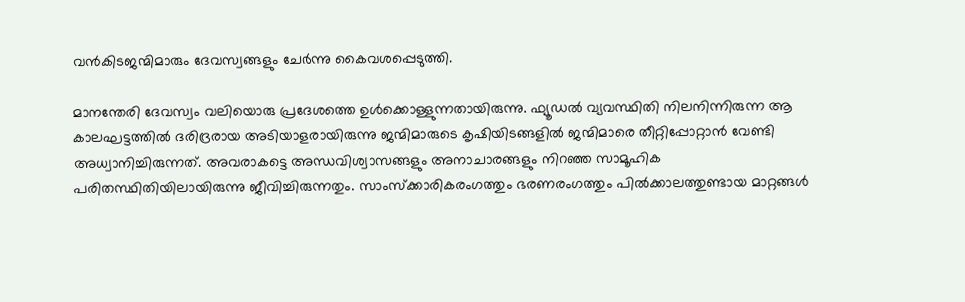വന്‍കിടജന്മിമാരും ദേവസ്വങ്ങളും ചേര്‍ന്നു കൈവശപ്പെടുത്തി.

മാനന്തേരി ദേവസ്വം വലിയൊരു പ്രദേശത്തെ ഉള്‍ക്കൊള്ളുന്നതായിരുന്നു. ഫ്യൂഡല്‍ വ്യവസ്ഥിതി നിലനിന്നിരുന്ന ആ കാലഘട്ടത്തില്‍ ദരിദ്രരായ അടിയാളരായിരുന്നു ജന്മിമാരുടെ കൃഷിയിടങ്ങളില്‍ ജന്മിമാരെ തീറ്റിപ്പോറ്റാന്‍ വേണ്ടി അധ്വാനിച്ചിരുന്നത്. അവരാകട്ടെ അന്ധവിശ്വാസങ്ങളും അനാചാരങ്ങളും നിറഞ്ഞ സാമൂഹിക പരിതസ്ഥിതിയിലായിരുന്നു ജീവിച്ചിരുന്നതും. സാംസ്ക്കാരികരംഗത്തും ഭരണരംഗത്തും പില്‍ക്കാലത്തുണ്ടായ മാറ്റങ്ങള്‍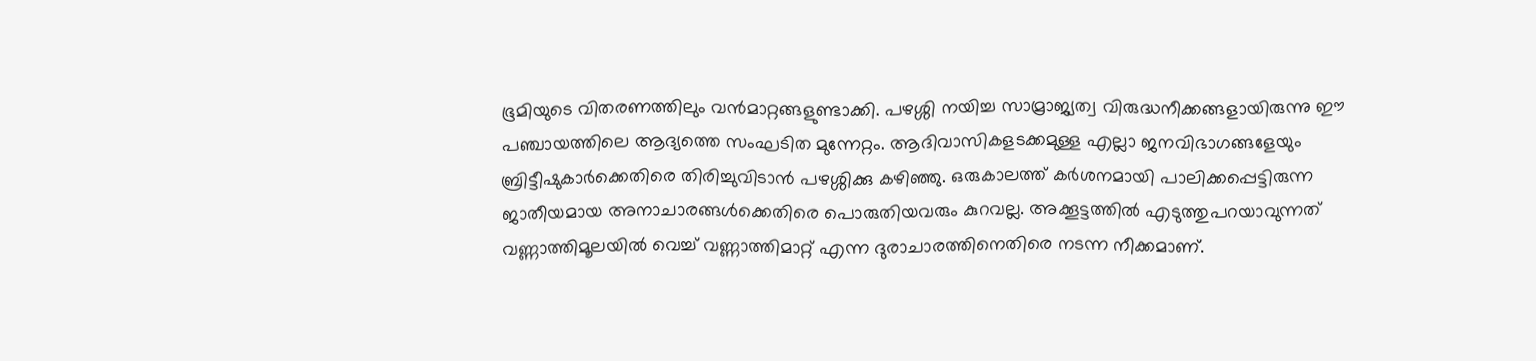ഭൂമിയുടെ വിതരണത്തിലും വന്‍മാറ്റങ്ങളുണ്ടാക്കി. പഴശ്ശി നയിച്ച സാമ്രാജ്യത്വ വിരുദ്ധനീക്കങ്ങളായിരുന്നു ഈ പഞ്ചായത്തിലെ ആദ്യത്തെ സംഘടിത മുന്നേറ്റം. ആദിവാസികളടക്കമുള്ള എല്ലാ ജനവിഭാഗങ്ങളേയും ബ്രിട്ടീഷുകാര്‍ക്കെതിരെ തിരിച്ചുവിടാന്‍ പഴശ്ശിക്കു കഴിഞ്ഞു. ഒരുകാലത്ത് കര്‍ശനമായി പാലിക്കപ്പെട്ടിരുന്ന ജാതീയമായ അനാചാരങ്ങള്‍ക്കെതിരെ പൊരുതിയവരും കുറവല്ല. അക്കൂട്ടത്തില്‍ എടുത്തുപറയാവുന്നത് വണ്ണാത്തിമൂലയില്‍ വെച്ച് വണ്ണാത്തിമാറ്റ് എന്ന ദുരാചാരത്തിനെതിരെ നടന്ന നീക്കമാണ്.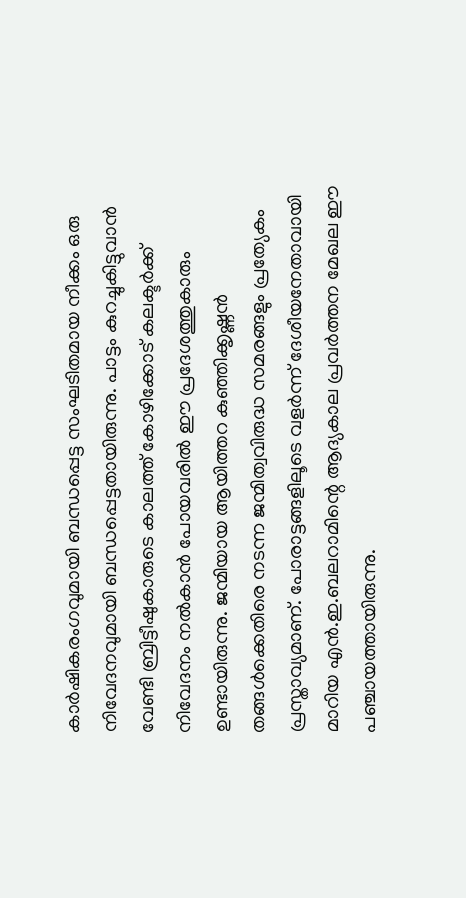കാര്‍ഷികരംഗവുമായി ബന്ധപ്പെട്ട സംഘടിതമായ നീക്കം ഒരു നിവേദനവുമായി ബന്ധപ്പെട്ടതായിരുന്നു. പാട്ടം കുറച്ചുകിട്ടുവാന്‍ വേണ്ടി ബ്രിട്ടീഷുകാരുടെ കാലത്ത് കോഴിക്കോട് കലക്ടര്‍ക്ക് നിവേദനം നല്‍കാന്‍ പോയവരില്‍ ഈ പ്രദേശത്തുകാരും ഉണ്ടായിരുന്നു. ജന്മിയായ ആയിത്തറ കുഞ്ഞിക്കൃഷ്ണന്‍ തങ്ങള്‍ക്കെതിരെ നടന്ന ജന്മിത്വവിരുദ്ധ സമരങ്ങളും പ്രത്യേകം പ്രസ്താവ്യമാണ്. പോരാട്ടങ്ങളിലൂടെ വളര്‍ന്ന് ദേശീയനേതാവായി മാറിയ എന്‍.ഇ.ബലറാമിന്റെ ആദ്യകാല പ്രവര്‍ത്തന മേഖല ഈ പഞ്ചായത്തായിരുന്നു.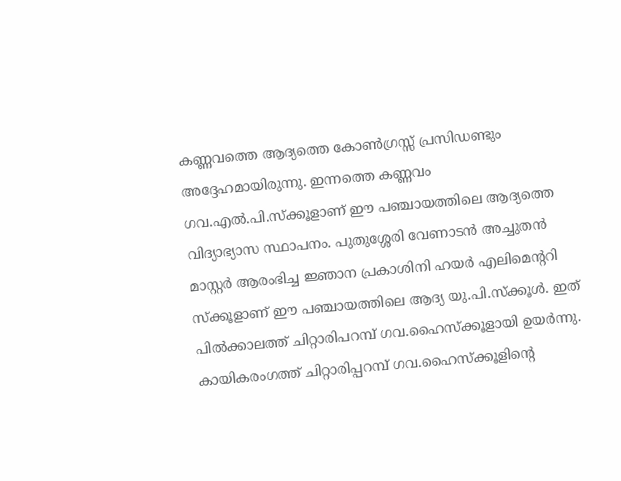കണ്ണവത്തെ ആദ്യത്തെ കോണ്‍ഗ്രസ്സ് പ്രസിഡണ്ടും അദ്ദേഹമായിരുന്നു. ഇന്നത്തെ കണ്ണവം ഗവ.എല്‍.പി.സ്ക്കൂളാണ് ഈ പഞ്ചായത്തിലെ ആദ്യത്തെ വിദ്യാഭ്യാസ സ്ഥാപനം. പുതുശ്ശേരി വേണാടന്‍ അച്ചുതന്‍ മാസ്റ്റര്‍ ആരംഭിച്ച ജ്ഞാന പ്രകാശിനി ഹയര്‍ എലിമെന്ററി സ്ക്കൂളാണ് ഈ പഞ്ചായത്തിലെ ആദ്യ യു.പി.സ്ക്കൂള്‍. ഇത് പില്‍ക്കാലത്ത് ചിറ്റാരിപറമ്പ് ഗവ.ഹൈസ്ക്കൂളായി ഉയര്‍ന്നു. കായികരംഗത്ത് ചിറ്റാരിപ്പറമ്പ് ഗവ.ഹൈസ്ക്കൂളിന്റെ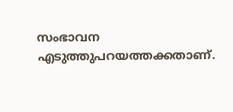സംഭാവന എടുത്തുപറയത്തക്കതാണ്.